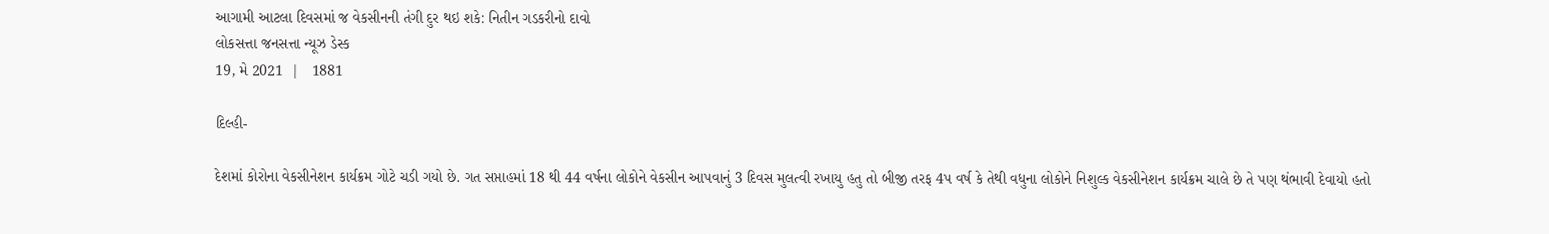આગામી આટલા દિવસમાં જ વેકસીનની તંગી દુર થઇ શકે: નિતીન ગડકરીનો દાવો
લોકસત્તા જનસત્તા ન્યૂઝ ડેસ્ક
19, મે 2021  |   1881

દિલ્હી-

દેશમાં કોરોના વેકસીનેશન કાર્યક્રમ ગોટે ચડી ગયો છે. ગત સપ્તાહમાં 18 થી 44 વર્ષના લોકોને વેકસીન આપવાનું 3 દિવસ મુલત્વી રખાયુ હતુ તો બીજી તરફ 4પ વર્ષ કે તેથી વધુના લોકોને નિશુલ્ક વેકસીનેશન કાર્યક્રમ ચાલે છે તે પણ થંભાવી દેવાયો હતો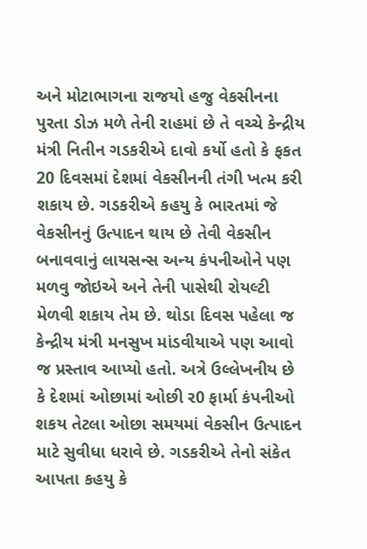અને મોટાભાગના રાજયો હજુ વેકસીનના પુરતા ડોઝ મળે તેની રાહમાં છે તે વચ્ચે કેન્દ્રીય મંત્રી નિતીન ગડકરીએ દાવો કર્યો હતો કે ફકત 20 દિવસમાં દેશમાં વેકસીનની તંગી ખત્મ કરી શકાય છે. ગડકરીએ કહયુ કે ભારતમાં જે વેકસીનનું ઉત્પાદન થાય છે તેવી વેકસીન બનાવવાનું લાયસન્સ અન્ય કંપનીઓને પણ મળવુ જોઇએ અને તેની પાસેથી રોયલ્ટી મેળવી શકાય તેમ છે. થોડા દિવસ પહેલા જ કેન્દ્રીય મંત્રી મનસુખ માંડવીયાએ પણ આવો જ પ્રસ્તાવ આપ્યો હતો. અત્રે ઉલ્લેખનીય છે કે દેશમાં ઓછામાં ઓછી ર0 ફાર્મા કંપનીઓ શકય તેટલા ઓછા સમયમાં વેકસીન ઉત્પાદન માટે સુવીધા ધરાવે છે. ગડકરીએ તેનો સંકેત આપતા કહયુ કે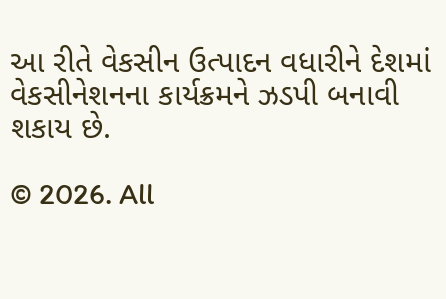આ રીતે વેકસીન ઉત્પાદન વધારીને દેશમાં વેકસીનેશનના કાર્યક્રમને ઝડપી બનાવી શકાય છે.

© 2026. All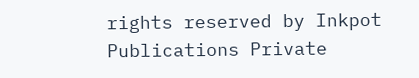rights reserved by Inkpot Publications Private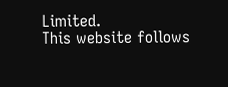Limited.
This website follows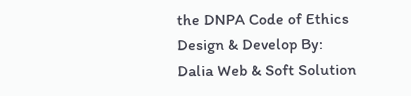the DNPA Code of Ethics
Design & Develop By:
Dalia Web & Soft Solution